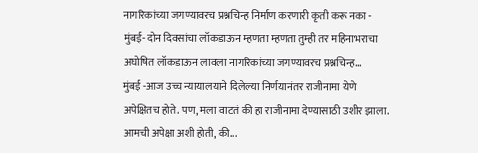नागरिकांच्या जगण्यावरच प्रश्नचिन्ह निर्माण करणारी कृती करू नका -
मुंबई- दोन दिवसांचा लॉकडाऊन म्हणता म्हणता तुम्ही तर महिनाभराचा अघोषित लॉकडाऊन लावला नागरिकांच्या जगण्यावरच प्रश्नचिन्ह...
मुंबई -आज उच्च न्यायालयाने दिलेल्या निर्णयानंतर राजीनामा येणे अपेक्षितच होते. पण, मला वाटतं की हा राजीनामा देण्यासाठी उशीर झाला. आमची अपेक्षा अशी होती, की...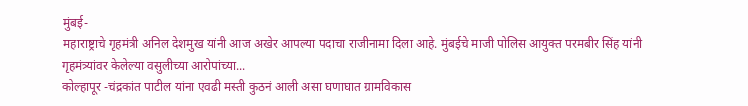मुंबई-
महाराष्ट्राचे गृहमंत्री अनिल देशमुख यांनी आज अखेर आपल्या पदाचा राजीनामा दिला आहे. मुंबईचे माजी पोलिस आयुक्त परमबीर सिंह यांनी गृहमंत्र्यांवर केलेल्या वसुलीच्या आरोपांच्या...
कोल्हापूर -चंद्रकांत पाटील यांना एवढी मस्ती कुठनं आली असा घणाघात ग्रामविकास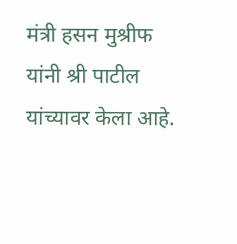मंत्री हसन मुश्रीफ यांनी श्री पाटील यांच्यावर केला आहे.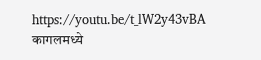https://youtu.be/t_lW2y43vBA
कागलमध्ये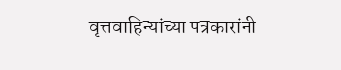वृत्तवाहिन्यांच्या पत्रकारांनी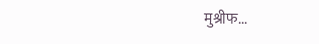मुश्रीफ...